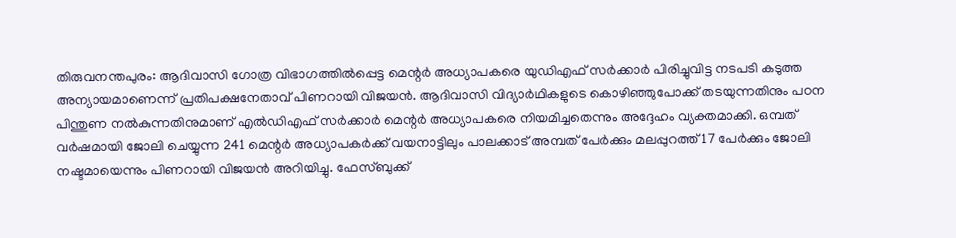തിരുവനന്തപുരം: ആദിവാസി ഗോത്ര വിഭാഗത്തിൽപ്പെട്ട മെന്റ‍‌‍‍‍‌‌ർ അധ്യാപകരെ യുഡിഎഫ് സ‍ർക്കാർ പിരിച്ചുവിട്ട നടപടി കടുത്ത അന്യായമാണെന്ന് പ്രതിപക്ഷനേതാവ് പിണറായി വിജയൻ. ആദിവാസി വിദ്യാർഥികളുടെ കൊഴിഞ്ഞുപോക്ക് തടയുന്നതിനും പഠന പിന്തുണ നൽകുന്നതിനുമാണ് എൽഡിഎഫ് സർക്കാർ മെന്റർ അധ്യാപകരെ നിയമിച്ചതെന്നും അദ്ദേഹം വ്യക്തമാക്കി. ഒമ്പത് വർഷമായി ജോലി ചെയ്യുന്ന 241 മെന്റർ അധ്യാപകർക്ക് വയനാട്ടിലും പാലക്കാട് അമ്പത് പേർക്കും മലപ്പുറത്ത്‌ 17 പേർക്കും ജോലി നഷ്ടമായെന്നും പിണറായി വിജയൻ അറിയിച്ചു. ഫേസ്ബുക്ക്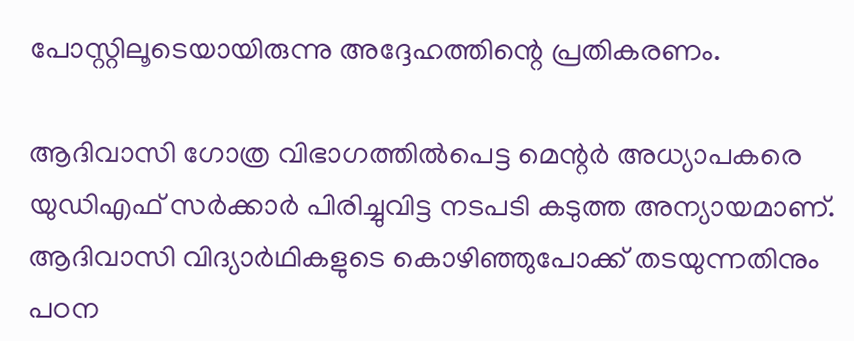പോസ്റ്റിലൂടെയായിരുന്നു അദ്ദേഹത്തിന്റെ പ്രതികരണം.

ആദിവാസി ഗോത്ര വിഭാഗത്തിൽപെട്ട മെന്റർ അധ്യാപകരെ യുഡിഎഫ് സർക്കാർ പിരിച്ചുവിട്ട നടപടി കടുത്ത അന്യായമാണ്. ആദിവാസി വിദ്യാർഥികളുടെ കൊഴിഞ്ഞുപോക്ക് തടയുന്നതിനും പഠന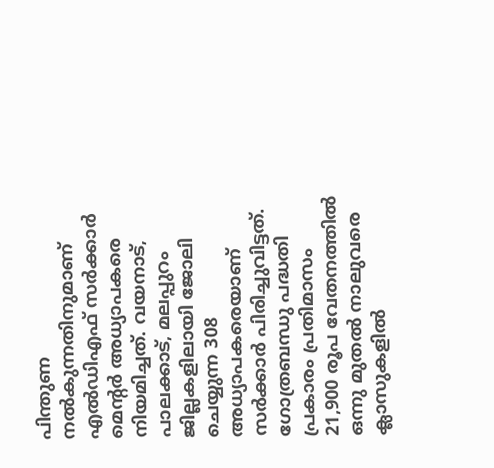പിന്തുണ നൽകുന്നതിനുമാണ് എൽഡിഎഫ് സർക്കാർ മെന്റർ അധ്യാപകരെ നിയമിച്ചത്. വയനാട്, പാലക്കാട്, മലപ്പുറം ജില്ലകളിലായി ജോലി ചെയ്യുന്ന 308 അധ്യാപകരെയാണ്‌ സർക്കാർ പിരിച്ചുവിട്ടത്. ഗോത്രബന്ധു പദ്ധതി പ്രകാരം പ്രതിമാസം 21,900 രൂപ വേതനത്തിൽ ഒന്നു മുതൽ നാലുവരെ ക്ലാസുകളിൽ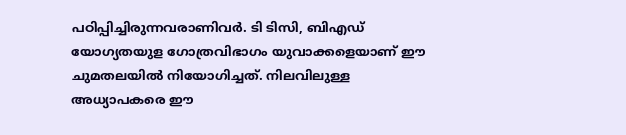പഠിപ്പിച്ചിരുന്നവരാണിവർ. ടി ടിസി, ബിഎഡ് യോഗ്യതയുള ഗോത്രവിഭാഗം യുവാക്കളെയാണ് ഈ ചുമതലയിൽ നിയോഗിച്ചത്. നിലവിലുള്ള അധ്യാപകരെ ഈ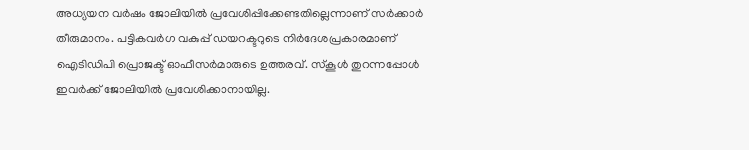അധ്യയന വർഷം ജോലിയിൽ പ്രവേശിപ്പിക്കേണ്ടതില്ലെന്നാണ് സർക്കാർ തീരുമാനം. പട്ടികവർഗ വകുപ്പ് ഡയറക്ടറുടെ നിർദേശപ്രകാരമാണ് ഐടിഡിപി പ്രൊജക്ട്‌ ഓഫീസർമാരുടെ ഉത്തരവ്‌. സ്കൂൾ തുറന്നപ്പോൾ ഇവർക്ക് ജോലിയിൽ പ്രവേശിക്കാനായില്ല.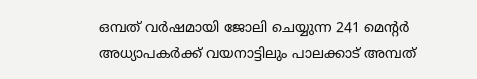ഒമ്പത് വർഷമായി ജോലി ചെയ്യുന്ന 241 മെന്റർ അധ്യാപകർക്ക് വയനാട്ടിലും പാലക്കാട് അമ്പത്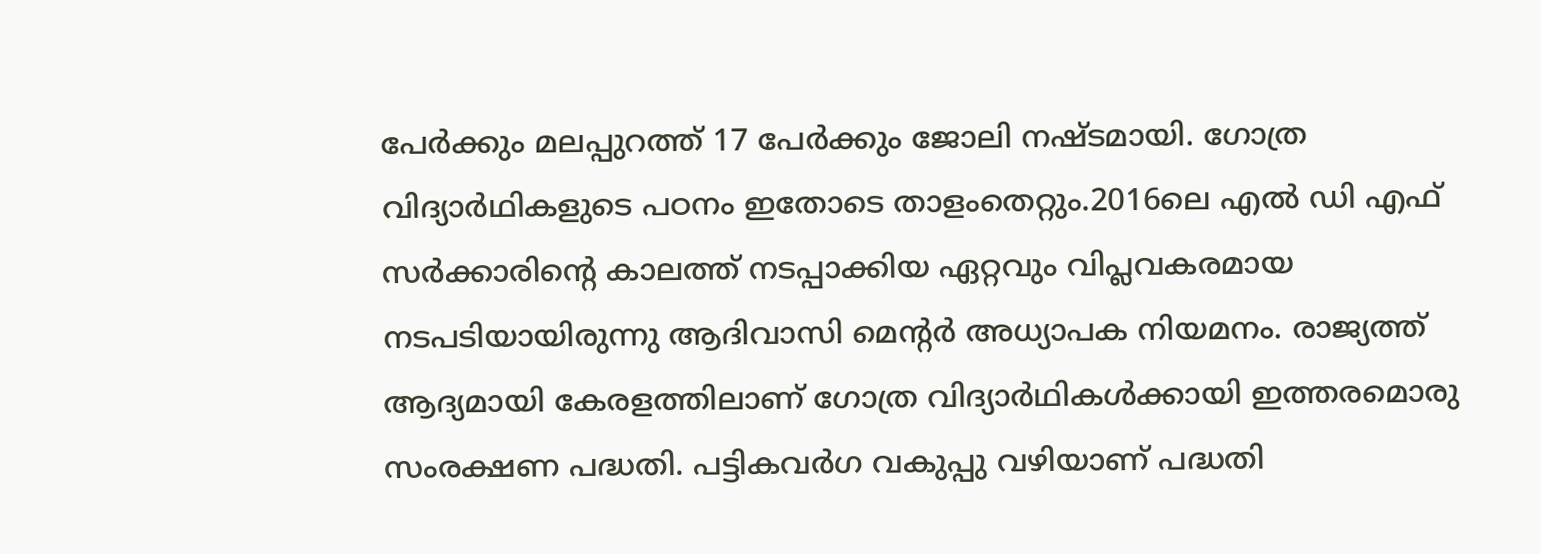പേർക്കും മലപ്പുറത്ത്‌ 17 പേർക്കും ജോലി നഷ്ടമായി. ഗോത്ര വിദ്യാർഥികളുടെ പഠനം ഇതോടെ താളംതെറ്റും.2016ലെ എൽ ഡി എഫ് സർക്കാരിന്റെ കാലത്ത് നടപ്പാക്കിയ ഏറ്റവും വിപ്ലവകരമായ നടപടിയായിരുന്നു ആദിവാസി മെന്റർ അധ്യാപക നിയമനം. രാജ്യത്ത് ആദ്യമായി കേരളത്തിലാണ് ഗോത്ര വിദ്യാർഥികൾക്കായി ഇത്തരമൊരു സംരക്ഷണ പദ്ധതി. പട്ടികവർഗ വകുപ്പു വഴിയാണ് പദ്ധതി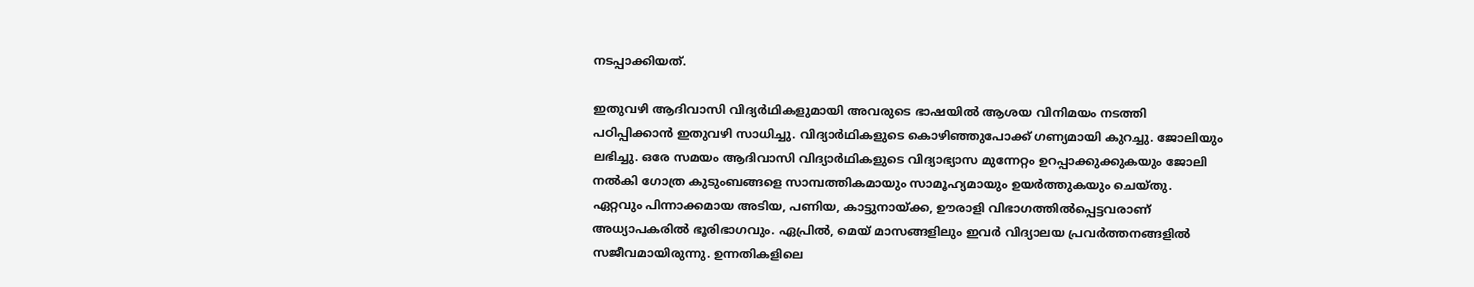നടപ്പാക്കിയത്.

ഇതുവഴി ആദിവാസി വിദ്യർഥികളുമായി അവരുടെ ഭാഷയിൽ ആശയ വിനിമയം നടത്തി പഠിപ്പിക്കാൻ ഇതുവഴി സാധിച്ചു. വിദ്യാർഥികളുടെ കൊഴിഞ്ഞുപോക്ക് ഗണ്യമായി കുറച്ചു. ജോലിയും ലഭിച്ചു. ഒരേ സമയം ആദിവാസി വിദ്യാർഥികളുടെ വിദ്യാഭ്യാസ മുന്നേറ്റം ഉറപ്പാക്കുക്കുകയും ജോലി നൽകി ഗോത്ര കുടുംബങ്ങളെ സാമ്പത്തികമായും സാമൂഹ്യമായും ഉയർത്തുകയും ചെയ്തു. ഏറ്റവും പിന്നാക്കമായ അടിയ, പണിയ, കാട്ടുനായ്ക്ക, ഊരാളി വിഭാഗത്തിൽപ്പെട്ടവരാണ് അധ്യാപകരിൽ ഭൂരിഭാഗവും. ഏപ്രിൽ, മെയ് മാസങ്ങളിലും ഇവർ വിദ്യാലയ പ്രവർത്തനങ്ങളിൽ സജീവമായിരുന്നു. ഉന്നതികളിലെ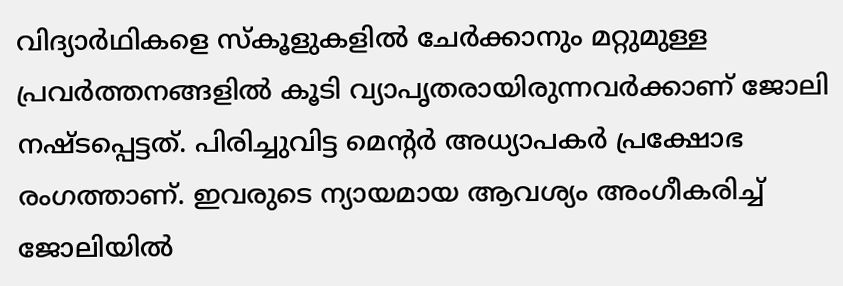വിദ്യാർഥികളെ സ്കൂളുകളിൽ ചേർക്കാനും മറ്റുമുള്ള പ്രവർത്തനങ്ങളിൽ കൂടി വ്യാപൃതരായിരുന്നവർക്കാണ് ജോലി നഷ്ടപ്പെട്ടത്. പിരിച്ചുവിട്ട മെന്റർ അധ്യാപകർ പ്രക്ഷോഭ രംഗത്താണ്. ഇവരുടെ ന്യായമായ ആവശ്യം അംഗീകരിച്ച് ജോലിയിൽ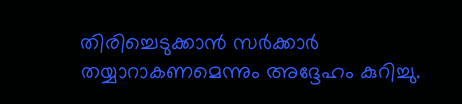തിരിച്ചെടുക്കാൻ സർക്കാർ തയ്യാറാകണമെന്നും അദ്ദേഹം കുറിച്ചു.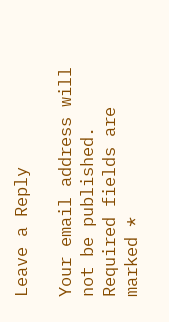Leave a Reply

Your email address will not be published. Required fields are marked *